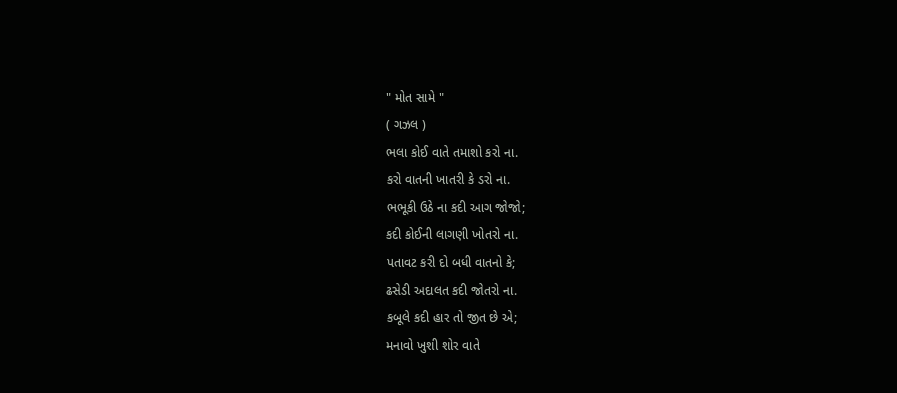" મોત સામે "
( ગઝલ )
ભલા કોઈ વાતે તમાશો કરો ના.
કરો વાતની ખાતરી કે ડરો ના.
ભભૂકી ઉઠે ના કદી આગ જોજો;
કદી કોઈની લાગણી ખોતરો ના.
પતાવટ કરી દો બધી વાતનો કે;
ઢસેડી અદાલત કદી જોતરો ના.
કબૂલે કદી હાર તો જીત છે એ;
મનાવો ખુશી શોર વાતે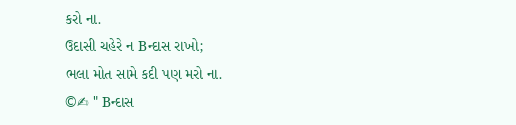કરો ના.
ઉદાસી ચહેરે ન Bન્દાસ રાખો;
ભલા મોત સામે કદી પણ મરો ના.
©✍ " Bન્દાસ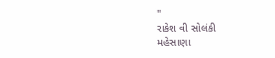"
રાકેશ વી સોલંકી
મહેસાણા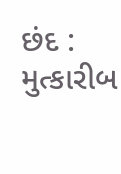છંદ : મુત્કારીબ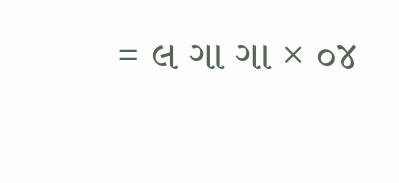= લ ગા ગા × ૦૪